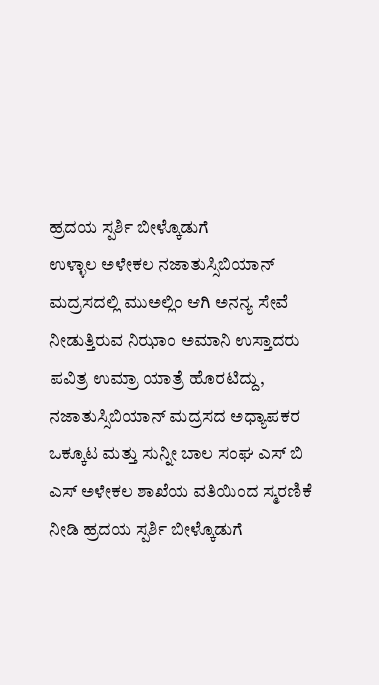ಹ್ರದಯ ಸ್ಪರ್ಶಿ ಬೀಳ್ಕೊಡುಗೆ
ಉಳ್ಳಾಲ ಅಳೇಕಲ ನಜಾತುಸ್ಸಿಬಿಯಾನ್ ಮದ್ರಸದಲ್ಲಿ ಮುಅಲ್ಲಿಂ ಆಗಿ ಅನನ್ಯ ಸೇವೆ ನೀಡುತ್ತಿರುವ ನಿಝಾಂ ಅಮಾನಿ ಉಸ್ತಾದರು ಪವಿತ್ರ ಉಮ್ರಾ ಯಾತ್ರೆ ಹೊರಟಿದ್ದು, ನಜಾತುಸ್ಸಿಬಿಯಾನ್ ಮದ್ರಸದ ಅಧ್ಯಾಪಕರ ಒಕ್ಕೂಟ ಮತ್ತು ಸುನ್ನೀ ಬಾಲ ಸಂಘ ಎಸ್ ಬಿ ಎಸ್ ಅಳೇಕಲ ಶಾಖೆಯ ವತಿಯಿಂದ ಸ್ಮರಣಿಕೆ ನೀಡಿ ಹ್ರದಯ ಸ್ಪರ್ಶಿ ಬೀಳ್ಕೊಡುಗೆ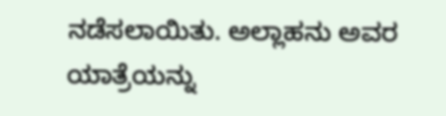ನಡೆಸಲಾಯಿತು. ಅಲ್ಲಾಹನು ಅವರ ಯಾತ್ರೆಯನ್ನು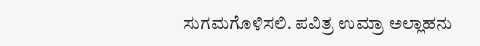ಸುಗಮಗೊಳಿಸಲಿ. ಪವಿತ್ರ ಉಮ್ರಾ ಅಲ್ಲಾಹನು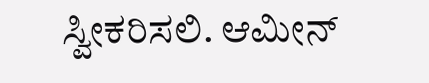ಸ್ವೀಕರಿಸಲಿ. ಆಮೀನ್